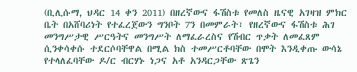(ቢሊሱማ, ህዳር 14 ቀን 2011) በዘረኛውና ፋሽስቱ የመለስ ዜናዊ አገዛዝ ምክር ቤት በአሸባሪነት የተፈረጀውን ግንቦት 7ን በመምራት፣ የዘረኛውና ፋሽስቱ ሕገ መንግሥታዊ ሥርዓትና መንግሥት ለማፈራረስና የሽብር ጥቃት ለመፈጸም ሲንቀሳቀሱ ተደርሶባቸዋል በሚል ክስ ተመሥርቶባቸው በሞት እንዲቀጡ ውሳኔ የተላለፈባቸው ዶ/ር ብርሃኑ ነጋና አቶ አንዳርጋቸው ጽጌን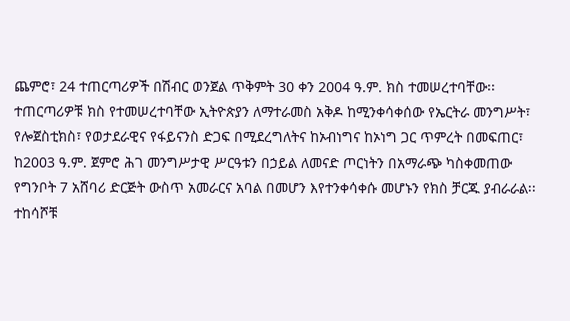ጨምሮ፣ 24 ተጠርጣሪዎች በሽብር ወንጀል ጥቅምት 30 ቀን 2004 ዓ.ም. ክስ ተመሠረተባቸው፡፡
ተጠርጣሪዎቹ ክስ የተመሠረተባቸው ኢትዮጵያን ለማተራመስ አቅዶ ከሚንቀሳቀሰው የኤርትራ መንግሥት፣ የሎጀስቲክስ፣ የወታደራዊና የፋይናንስ ድጋፍ በሚደረግለትና ከኦብነግና ከኦነግ ጋር ጥምረት በመፍጠር፣ ከ2003 ዓ.ም. ጀምሮ ሕገ መንግሥታዊ ሥርዓቱን በኃይል ለመናድ ጦርነትን በአማራጭ ካስቀመጠው የግንቦት 7 አሸባሪ ድርጅት ውስጥ አመራርና አባል በመሆን እየተንቀሳቀሱ መሆኑን የክስ ቻርጁ ያብራራል፡፡
ተከሳሾቹ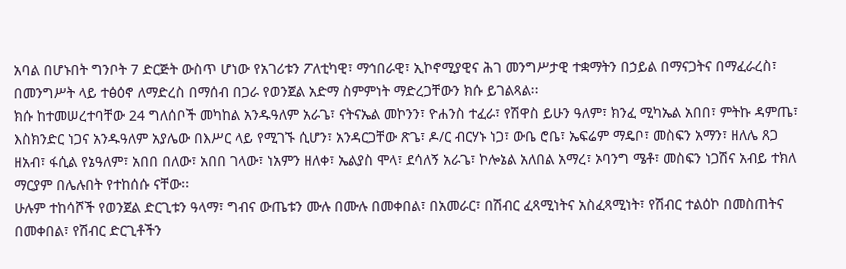አባል በሆኑበት ግንቦት 7 ድርጅት ውስጥ ሆነው የአገሪቱን ፖለቲካዊ፣ ማኅበራዊ፣ ኢኮኖሚያዊና ሕገ መንግሥታዊ ተቋማትን በኃይል በማናጋትና በማፈራረስ፣ በመንግሥት ላይ ተፅዕኖ ለማድረስ በማሰብ በጋራ የወንጀል አድማ ስምምነት ማድረጋቸውን ክሱ ይገልጻል፡፡
ክሱ ከተመሠረተባቸው 24 ግለሰቦች መካከል አንዱዓለም አራጌ፣ ናትናኤል መኮንን፣ ዮሐንስ ተፈራ፣ የሽዋስ ይሁን ዓለም፣ ክንፈ ሚካኤል አበበ፣ ምትኩ ዳምጤ፣ እስክንድር ነጋና አንዱዓለም አያሌው በእሥር ላይ የሚገኙ ሲሆን፣ አንዳርጋቸው ጽጌ፣ ዶ/ር ብርሃኑ ነጋ፣ ውቤ ሮቤ፣ ኤፍሬም ማዴቦ፣ መስፍን አማን፣ ዘለሌ ጸጋ ዘአብ፣ ፋሲል የኔዓለም፣ አበበ በለው፣ አበበ ገላው፣ ነአምን ዘለቀ፣ ኤልያስ ሞላ፣ ደሳለኝ አራጌ፣ ኮሎኔል አለበል አማረ፣ ኦባንግ ሜቶ፣ መስፍን ነጋሽና አብይ ተክለ ማርያም በሌሉበት የተከሰሱ ናቸው፡፡
ሁሉም ተከሳሾች የወንጀል ድርጊቱን ዓላማ፣ ግብና ውጤቱን ሙሉ በሙሉ በመቀበል፣ በአመራር፣ በሽብር ፈጻሚነትና አስፈጻሚነት፣ የሽብር ተልዕኮ በመስጠትና በመቀበል፣ የሽብር ድርጊቶችን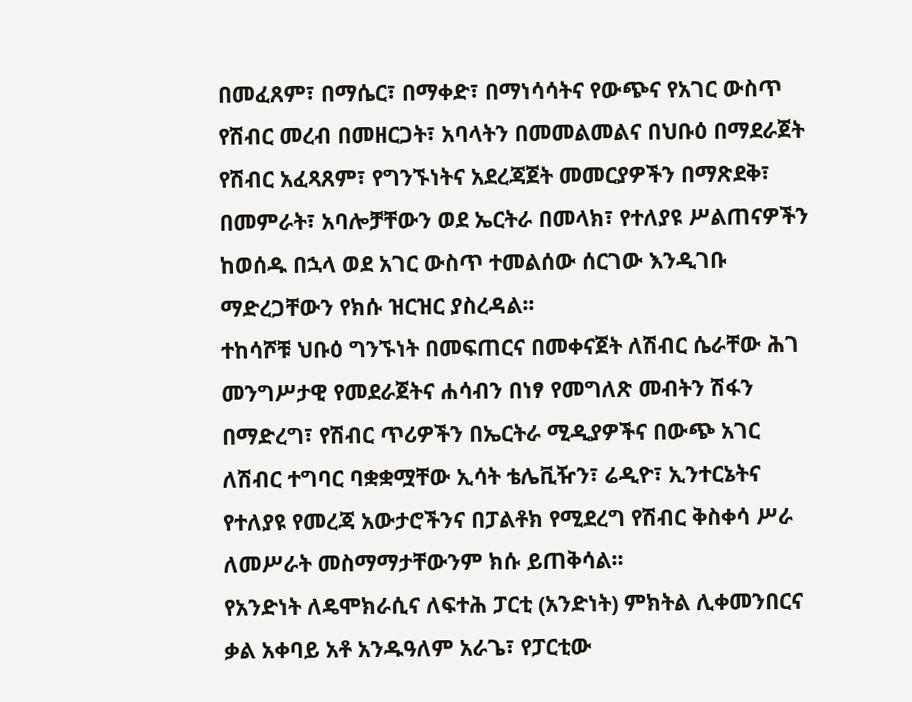በመፈጸም፣ በማሴር፣ በማቀድ፣ በማነሳሳትና የውጭና የአገር ውስጥ የሽብር መረብ በመዘርጋት፣ አባላትን በመመልመልና በህቡዕ በማደራጀት የሽብር አፈጻጸም፣ የግንኙነትና አደረጃጀት መመርያዎችን በማጽደቅ፣ በመምራት፣ አባሎቻቸውን ወደ ኤርትራ በመላክ፣ የተለያዩ ሥልጠናዎችን ከወሰዱ በኋላ ወደ አገር ውስጥ ተመልሰው ሰርገው እንዲገቡ ማድረጋቸውን የክሱ ዝርዝር ያስረዳል፡፡
ተከሳሾቹ ህቡዕ ግንኙነት በመፍጠርና በመቀናጀት ለሽብር ሴራቸው ሕገ መንግሥታዊ የመደራጀትና ሐሳብን በነፃ የመግለጽ መብትን ሽፋን በማድረግ፣ የሽብር ጥሪዎችን በኤርትራ ሚዲያዎችና በውጭ አገር ለሽብር ተግባር ባቋቋሟቸው ኢሳት ቴሌቪዥን፣ ሬዲዮ፣ ኢንተርኔትና የተለያዩ የመረጃ አውታሮችንና በፓልቶክ የሚደረግ የሽብር ቅስቀሳ ሥራ ለመሥራት መስማማታቸውንም ክሱ ይጠቅሳል፡፡
የአንድነት ለዴሞክራሲና ለፍተሕ ፓርቲ (አንድነት) ምክትል ሊቀመንበርና ቃል አቀባይ አቶ አንዱዓለም አራጌ፣ የፓርቲው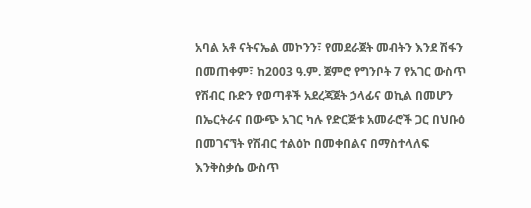አባል አቶ ናትናኤል መኮንን፣ የመደራጀት መብትን እንደ ሽፋን በመጠቀም፣ ከ2003 ዓ.ም. ጀምሮ የግንቦት 7 የአገር ውስጥ የሽብር ቡድን የወጣቶች አደረጃጀት ኃላፊና ወኪል በመሆን በኤርትራና በውጭ አገር ካሉ የድርጅቱ አመራሮች ጋር በህቡዕ በመገናኘት የሽብር ተልዕኮ በመቀበልና በማስተላለፍ እንቅስቃሴ ውስጥ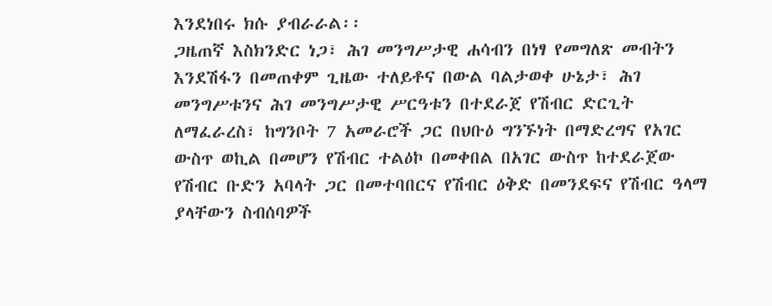እንደነበሩ ክሱ ያብራራል፡፡
ጋዜጠኛ እስክንድር ነጋ፣ ሕገ መንግሥታዊ ሐሳብን በነፃ የመግለጽ መብትን እንደሽፋን በመጠቀም ጊዜው ተለይቶና በውል ባልታወቀ ሁኔታ፣ ሕገ መንግሥቱንና ሕገ መንግሥታዊ ሥርዓቱን በተደራጀ የሽብር ድርጊት ለማፈራረስ፣ ከግንቦት 7 አመራሮች ጋር በህቡዕ ግንኙነት በማድረግና የአገር ውስጥ ወኪል በመሆን የሽብር ተልዕኮ በመቀበል በአገር ውስጥ ከተደራጀው የሽብር ቡድን አባላት ጋር በመተባበርና የሽብር ዕቅድ በመንደፍና የሽብር ዓላማ ያላቸውን ስብሰባዎች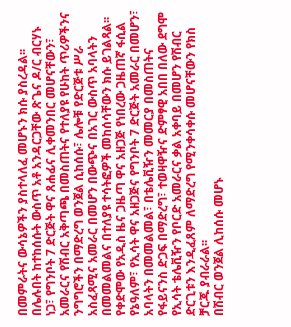በመምራትና ውሳኔዎችን ያስተላለፈ መሆኑን ክሱ ያስረዳል፡፡
በሌሉበት ከተከሰሱት ውስጥ አቶ አንዳርጋቸው ጽጌና ዶ/ር ብርሃኑ ነጋ፣ የግንቦት 7 ድርጅት ዋና ጸሐፊና ሊቀመንበር መሆናቸውን፣ አመራርና የሽብር አቅጣጫ በመስጠትና የተለያዩ የሁከት ጥሪዎችንና ንግግሮችን በማድረግ ወንጀል ሲከሰሱ፣ ሌሎቹ የድርጅቱ ሥራ አስፈጻሚና አመራር በመሆን በውጭና በአገር ውስጥ አባላትን በመመልመልና በተለያዩ ተሳትፎዎች መከሰሳቸውን ክሱ ይገልጻል፡፡
የቀድሞው የአዲስ ዜና ጋዜጣ ዋና አዘጋጅ የነበረው ጋዜጠኛ ፋሲል የኔዓለም፣ የኢሳት ዋና አዘጋጅና የግንቦት 7 ድርጅት አመራር በመሆን፣ አባላትን በመመልመል፣ በቴሌቪዥን መመርያ በመስጠትና የፋይናንስ ድጋፍ በማድረግ፣ ተወዛዋዥና ድምፃዊ አበበ በለው ደግሞ የኢሳት ቴሌቪዥን የቦርድ አመራርና ቃል አቀባይ በመሆን የሽብር ድርጊቱን እንዲፈጸም ለማድረግ የሚንቀሳቀሱ መሆናቸውን የክስ ቻርጁ ያብራራል፡፡
በሽብር ወንጀል ሊከሰሱ መሆኑ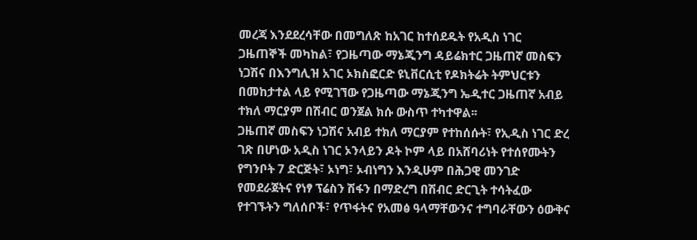መረጃ እንደደረሳቸው በመግለጽ ከአገር ከተሰደዱት የአዲስ ነገር ጋዜጠኞች መካከል፣ የጋዜጣው ማኔጂንግ ዳይሬክተር ጋዜጠኛ መስፍን ነጋሽና በእንግሊዝ አገር ኦክስፎርድ ዩኒቨርሲቲ የዶክትሬት ትምህርቱን በመከታተል ላይ የሚገኘው የጋዜጣው ማኔጂንግ ኤዲተር ጋዜጠኛ አብይ ተክለ ማርያም በሽብር ወንጀል ክሱ ውስጥ ተካተዋል፡፡
ጋዜጠኛ መስፍን ነጋሽና አብይ ተክለ ማርያም የተከሰሱት፣ የኢዲስ ነገር ድረ ገጽ በሆነው አዲስ ነገር ኦንላይን ዶት ኮም ላይ በአሸባሪነት የተሰየሙትን የግንቦት 7 ድርጅት፣ ኦነግ፣ ኦብነግን እንዲሁም በሕጋዊ መንገድ የመደራጀትና የነፃ ፕሬስን ሽፋን በማድረግ በሽብር ድርጊት ተሳትፈው የተገኙትን ግለሰቦች፣ የጥፋትና የአመፅ ዓላማቸውንና ተግባራቸውን ዕውቅና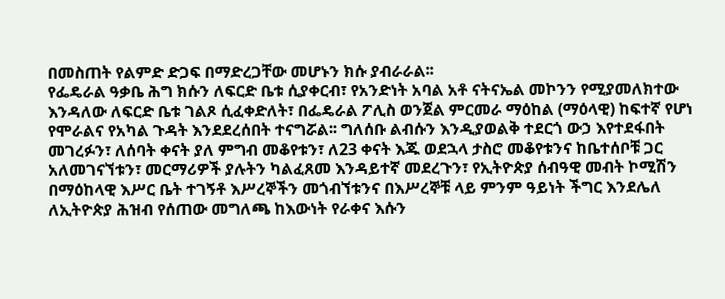በመስጠት የልምድ ድጋፍ በማድረጋቸው መሆኑን ክሱ ያብራራል፡፡
የፌዴራል ዓቃቤ ሕግ ክሱን ለፍርድ ቤቱ ሲያቀርብ፣ የአንድነት አባል አቶ ናትናኤል መኮንን የሚያመለክተው እንዳለው ለፍርድ ቤቱ ገልጾ ሲፈቀድለት፣ በፌዴራል ፖሊስ ወንጀል ምርመራ ማዕከል (ማዕላዊ) ከፍተኛ የሆነ የሞራልና የአካል ጉዳት እንደደረሰበት ተናግሯል፡፡ ግለሰቡ ልብሱን እንዲያወልቅ ተደርጎ ውኃ እየተደፋበት መገረፉን፣ ለሰባት ቀናት ያለ ምግብ መቆየቱን፣ ለ23 ቀናት እጁ ወደኋላ ታስሮ መቆየቱንና ከቤተሰቦቹ ጋር አለመገናኘቱን፣ መርማሪዎች ያሉትን ካልፈጸመ እንዳይተኛ መደረጉን፣ የኢትዮጵያ ሰብዓዊ መብት ኮሚሽን በማዕከላዊ እሥር ቤት ተገኝቶ እሥረኞችን መጎብኘቱንና በእሥረኞቹ ላይ ምንም ዓይነት ችግር እንደሌለ ለኢትዮጵያ ሕዝብ የሰጠው መግለጫ ከእውነት የራቀና እሱን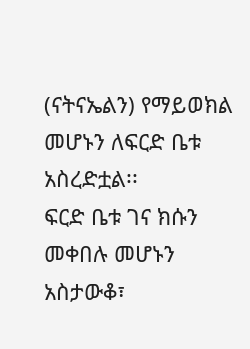(ናትናኤልን) የማይወክል መሆኑን ለፍርድ ቤቱ አስረድቷል፡፡
ፍርድ ቤቱ ገና ክሱን መቀበሉ መሆኑን አስታውቆ፣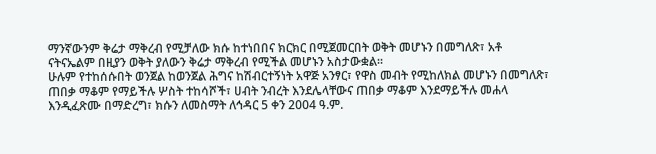ማንኛውንም ቅሬታ ማቅረብ የሚቻለው ክሱ ከተነበበና ክርክር በሚጀመርበት ወቅት መሆኑን በመግለጽ፣ አቶ ናትናኤልም በዚያን ወቅት ያለውን ቅሬታ ማቅረብ የሚችል መሆኑን አስታውቋል፡፡
ሁሉም የተከሰሱበት ወንጀል ከወንጀል ሕግና ከሽብርተኝነት አዋጅ አንፃር፣ የዋስ መብት የሚከለክል መሆኑን በመግለጽ፣ ጠበቃ ማቆም የማይችሉ ሦስት ተከሳሾች፣ ሀብት ንብረት እንደሌላቸውና ጠበቃ ማቆም እንደማይችሉ መሐላ እንዲፈጽሙ በማድረግ፣ ክሱን ለመስማት ለኅዳር 5 ቀን 2004 ዓ.ም.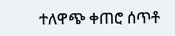ተለዋጭ ቀጠሮ ሰጥቶ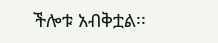ችሎቱ አብቅቷል፡፡